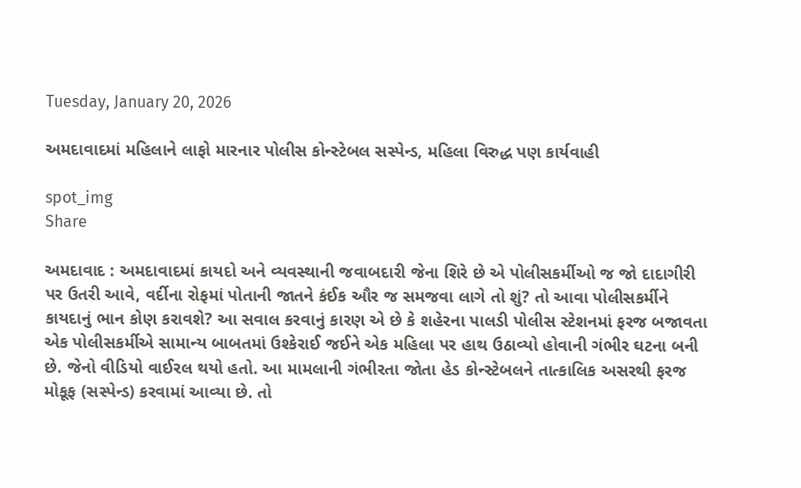Tuesday, January 20, 2026

અમદાવાદમાં મહિલાને લાફો મારનાર પોલીસ કોન્સ્ટેબલ સસ્પેન્ડ, મહિલા વિરુદ્ધ પણ કાર્યવાહી

spot_img
Share

અમદાવાદ : અમદાવાદમાં કાયદો અને વ્યવસ્થાની જવાબદારી જેના શિરે છે એ પોલીસકર્મીઓ જ જો દાદાગીરી પર ઉતરી આવે, વર્દીના રોફમાં પોતાની જાતને કંઈક ઔર જ સમજવા લાગે તો શું? તો આવા પોલીસકર્મીને કાયદાનું ભાન કોણ કરાવશે? આ સવાલ કરવાનું કારણ એ છે કે શહેરના પાલડી પોલીસ સ્ટેશનમાં ફરજ બજાવતા એક પોલીસકર્મીએ સામાન્ય બાબતમાં ઉશ્કેરાઈ જઈને એક મહિલા પર હાથ ઉઠાવ્યો હોવાની ગંભીર ઘટના બની છે. જેનો વીડિયો વાઈરલ થયો હતો. આ મામલાની ગંભીરતા જોતા હેડ કોન્સ્ટેબલને તાત્કાલિક અસરથી ફરજ મોકૂફ (સસ્પેન્ડ) કરવામાં આવ્યા છે. તો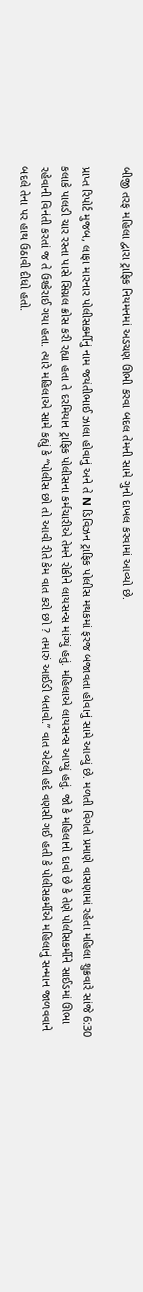બીજી તરફ મહિલા દ્વારા ટ્રાફિક નિયમનમાં અડચણ ઊભી કરવા બદલ તેમની સામે ગુનો દાખલ કરવામાં આવ્યો છે.

પ્રાપ્ત રિપોર્ટ મુજબ, લાફા મારનાર પોલીસકર્મીનું નામ જયંતીભાઈ ઝાલા હોવાનું અને તે N ડિવિઝન ટ્રાફિક પોલીસ મથકમાં ફરજ બજાવતા હોવાનું સામે આવ્યું છે. મળતી વિગતો પ્રમાણે વાસણામાં રહેતા મહિલા શુક્રવારે સાંજે 6:30 કલાકે પાલડી ચાર રસ્તા પાસે સિગ્નલ ક્રોસ કરી રહ્યા હતા તે દરમિયાન ટ્રાફિક પોલીસના કર્મચારીએ તેમને રોકીને લાયસન્સ માંગ્યું હતું. મહિલાએ લાયસન્સ આપ્યું હતું. જો કે મહિલાનો દાવો છે કે તેણે પોલીસકર્મીને સાઈડમાં ઊભા રહેવાની વિનંતી કરતાં જ તે ઉશ્કેરાઈ ગયા હતા. ત્યારે મહિલાએ સામે કહ્યું કે “પોલીસ છો તો આવી રીતે કેમ વાત કરો છો ? તમારું આઈડી બતાવો.” વાત એટલી હદે વણસી ગઈ હતી કે પોલીસકર્મીએ મહિલાનું સન્માન જાળવવાને બદલે તેના પર હાથ ઉઠાવી દીધો હતો.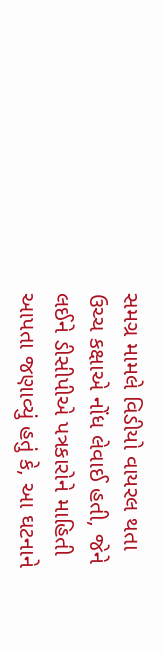સમગ્ર મામલે વિડીયો વાયરલ થતા ઉચ્ચ કક્ષાએ નોંધ લેવાઈ હતી, જેને લઈને ડીસીપીએ પત્રકારોને માહિતી આપતા જણાવ્યું હતું કે, આ ઘટનાને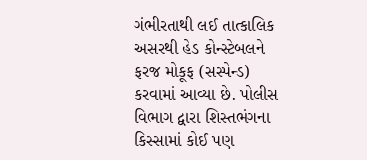ગંભીરતાથી લઈ તાત્કાલિક અસરથી હેડ કોન્સ્ટેબલને ફરજ મોકૂફ (સસ્પેન્ડ) કરવામાં આવ્યા છે. પોલીસ વિભાગ દ્વારા શિસ્તભંગના કિસ્સામાં કોઈ પણ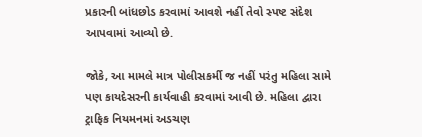પ્રકારની બાંધછોડ કરવામાં આવશે નહીં તેવો સ્પષ્ટ સંદેશ આપવામાં આવ્યો છે.

જોકે, આ મામલે માત્ર પોલીસકર્મી જ નહીં પરંતુ મહિલા સામે પણ કાયદેસરની કાર્યવાહી કરવામાં આવી છે. મહિલા દ્વારા ટ્રાફિક નિયમનમાં અડચણ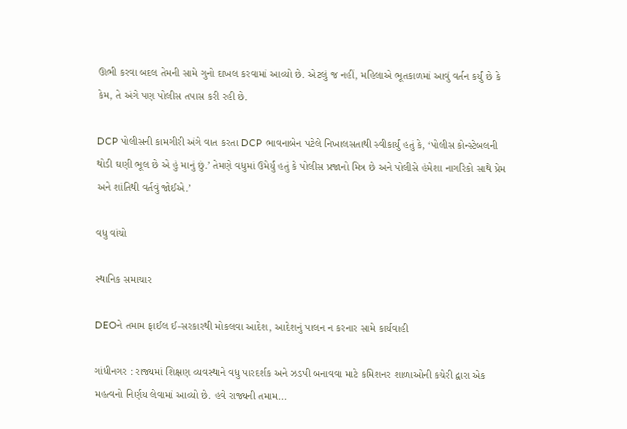ઊભી કરવા બદલ તેમની સામે ગુનો દાખલ કરવામાં આવ્યો છે. એટલું જ નહીં, મહિલાએ ભૂતકાળમાં આવું વર્તન કર્યું છે કે કેમ, તે અંગે પણ પોલીસ તપાસ કરી રહી છે.

DCP પોલીસની કામગીરી અંગે વાત કરતા DCP ભાવનાબેન પટેલે નિખાલસતાથી સ્વીકાર્યું હતું કે, ‘પોલીસ કોન્સ્ટેબલની થોડી ઘણી ભૂલ છે એ હું માનું છું.’ તેમણે વધુમાં ઉમેર્યું હતું કે પોલીસ પ્રજાનો મિત્ર છે અને પોલીસે હંમેશા નાગરિકો સાથે પ્રેમ અને શાંતિથી વર્તવું જોઈએ.’

વધુ વાંચો

સ્થાનિક સમાચાર

DEOને તમામ ફાઈલ ઈ-સરકારથી મોકલવા આદેશ, આદેશનું પાલન ન કરનાર સામે કાર્યવાહી

ગાંધીનગર : રાજ્યમાં શિક્ષણ વ્યવસ્થાને વધુ પારદર્શક અને ઝડપી બનાવવા માટે કમિશનર શાળાઓની કચેરી દ્વારા એક મહત્વનો નિર્ણય લેવામાં આવ્યો છે. હવે રાજ્યની તમામ...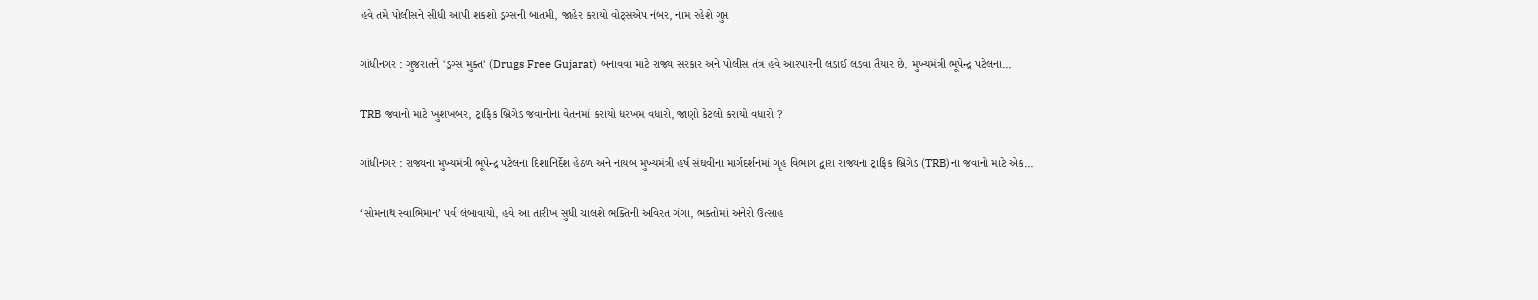હવે તમે પોલીસને સીધી આપી શકશો ડ્રગ્સની બાતમી, જાહેર કરાયો વોટ્સએપ નંબર, નામ રહેશે ગુપ્ત

ગાંધીનગર : ગુજરાતને 'ડ્રગ્સ મુક્ત' (Drugs Free Gujarat) બનાવવા માટે રાજ્ય સરકાર અને પોલીસ તંત્ર હવે આરપારની લડાઈ લડવા તૈયાર છે. મુખ્યમંત્રી ભૂપેન્દ્ર પટેલના...

TRB જવાનો માટે ખુશખબર, ટ્રાફિક બ્રિગેડ જવાનોના વેતનમાં કરાયો ધરખમ વધારો, જાણો કેટલો કરાયો વધારો ?

ગાંધીનગર : રાજ્યના મુખ્યમંત્રી ભૂપેન્દ્ર પટેલના દિશાનિર્દેશ હેઠળ અને નાયબ મુખ્યમંત્રી હર્ષ સંઘવીના માર્ગદર્શનમાં ગૃહ વિભાગ દ્વારા રાજ્યના ટ્રાફિક બ્રિગેડ (TRB)ના જવાનો માટે એક...

‘સોમનાથ સ્વાભિમાન’ પર્વ લંબાવાયો, હવે આ તારીખ સુધી ચાલશે ભક્તિની અવિરત ગંગા, ભક્તોમાં અનેરો ઉત્સાહ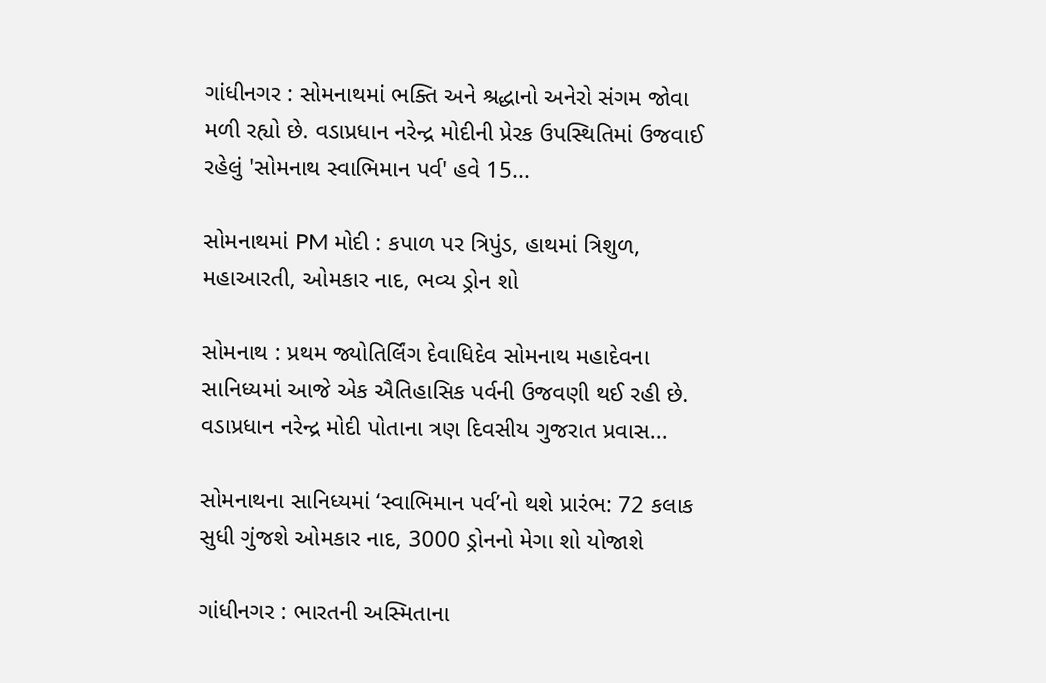ગાંધીનગર : સોમનાથમાં ભક્તિ અને શ્રદ્ધાનો અનેરો સંગમ જોવા મળી રહ્યો છે. વડાપ્રધાન નરેન્દ્ર મોદીની પ્રેરક ઉપસ્થિતિમાં ઉજવાઈ રહેલું 'સોમનાથ સ્વાભિમાન પર્વ' હવે 15...

સોમનાથમાં PM મોદી : કપાળ પર ત્રિપુંડ, હાથમાં ત્રિશુળ, મહાઆરતી, ઓમકાર નાદ, ભવ્ય ડ્રોન શો

સોમનાથ : પ્રથમ જ્યોતિર્લિંગ દેવાધિદેવ સોમનાથ મહાદેવના સાનિધ્યમાં આજે એક ઐતિહાસિક પર્વની ઉજવણી થઈ રહી છે. વડાપ્રધાન નરેન્દ્ર મોદી પોતાના ત્રણ દિવસીય ગુજરાત પ્રવાસ...

સોમનાથના સાનિધ્યમાં ‘સ્વાભિમાન પર્વ’નો થશે પ્રારંભ: 72 કલાક સુધી ગુંજશે ઓમકાર નાદ, 3000 ડ્રોનનો મેગા શો યોજાશે

ગાંધીનગર : ભારતની અસ્મિતાના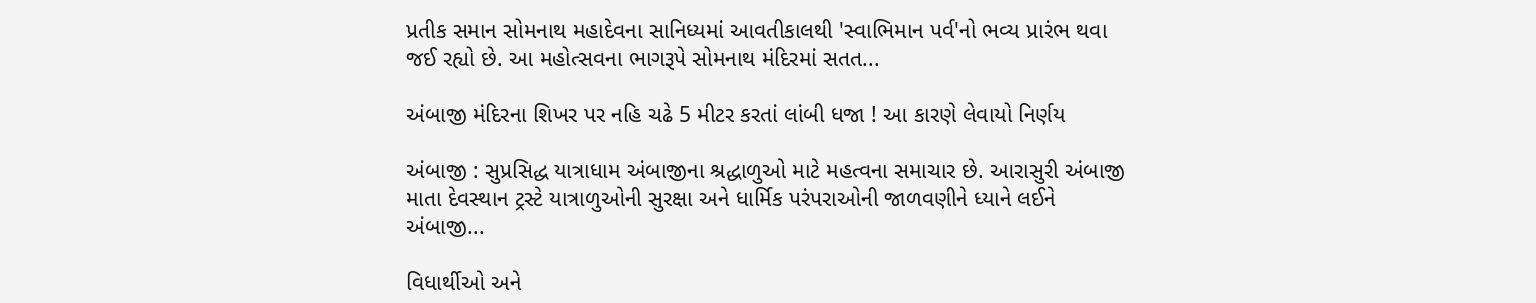પ્રતીક સમાન સોમનાથ મહાદેવના સાનિધ્યમાં આવતીકાલથી 'સ્વાભિમાન પર્વ'નો ભવ્ય પ્રારંભ થવા જઈ રહ્યો છે. આ મહોત્સવના ભાગરૂપે સોમનાથ મંદિરમાં સતત...

અંબાજી મંદિરના શિખર પર નહિ ચઢે 5 મીટર કરતાં લાંબી ધજા ! આ કારણે લેવાયો નિર્ણય

અંબાજી : સુપ્રસિદ્ધ યાત્રાધામ અંબાજીના શ્રદ્ધાળુઓ માટે મહત્વના સમાચાર છે. આરાસુરી અંબાજી માતા દેવસ્થાન ટ્રસ્ટે યાત્રાળુઓની સુરક્ષા અને ધાર્મિક પરંપરાઓની જાળવણીને ધ્યાને લઈને અંબાજી...

વિધાર્થીઓ અને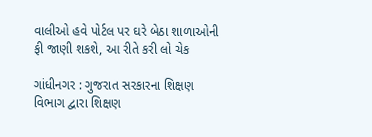વાલીઓ હવે પોર્ટલ પર ઘરે બેઠા શાળાઓની ફી જાણી શકશે, આ રીતે કરી લો ચેક

ગાંધીનગર : ગુજરાત સરકારના શિક્ષણ વિભાગ દ્વારા શિક્ષણ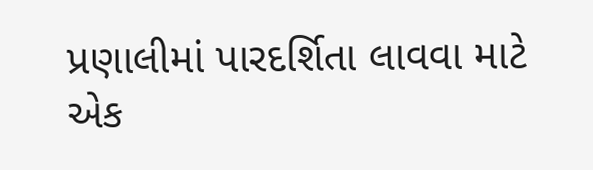પ્રણાલીમાં પારદર્શિતા લાવવા માટે એક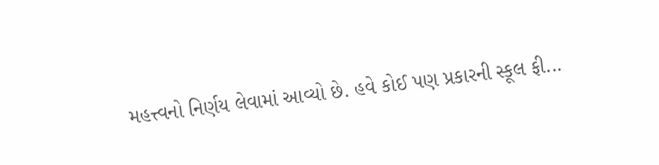મહત્ત્વનો નિર્ણય લેવામાં આવ્યો છે. હવે કોઈ પણ પ્રકારની સ્કૂલ ફી...